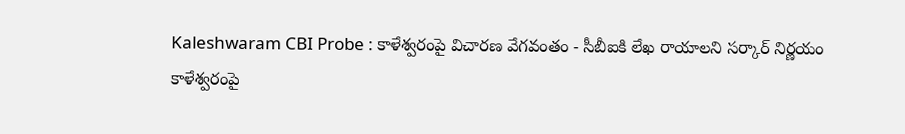Kaleshwaram CBI Probe : కాళేశ్వరంపై విచారణ వేగవంతం - సీబీఐకి లేఖ రాయాలని సర్కార్ నిర్ణయం
కాళేశ్వరంపై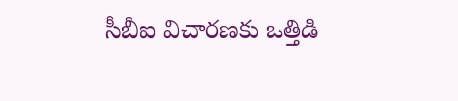సీబీఐ విచారణకు ఒత్తిడి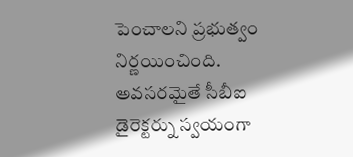పెంచాలని ప్రభుత్వం నిర్ణయించింది. అవసరమైతే సీబీఐ డైరెక్టర్ను స్వయంగా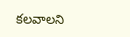కలవాలని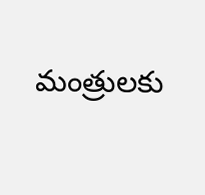మంత్రులకు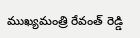ముఖ్యమంత్రి రేవంత్ రెడ్డి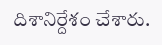దిశానిర్దేశం చేశారు.